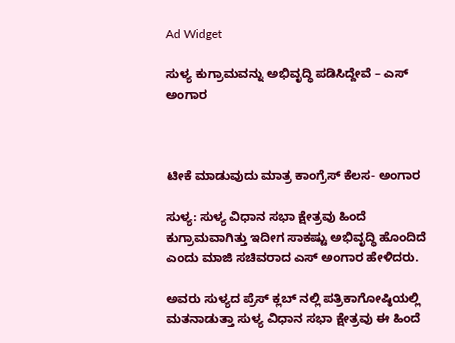Ad Widget

ಸುಳ್ಯ ಕುಗ್ರಾಮವನ್ನು ಅಭಿವೃದ್ಧಿ ಪಡಿಸಿದ್ದೇವೆ – ಎಸ್ ಅಂಗಾರ



ಟೀಕೆ ಮಾಡುವುದು ಮಾತ್ರ ಕಾಂಗ್ರೆಸ್ ಕೆಲಸ- ಅಂಗಾರ

ಸುಳ್ಯ: ಸುಳ್ಯ ವಿಧಾನ ಸಭಾ ಕ್ಷೇತ್ರವು ಹಿಂದೆ ಕುಗ್ರಾಮವಾಗಿತ್ತು ಇದೀಗ ಸಾಕಷ್ಟು ಅಭಿವೃದ್ಧಿ ಹೊಂದಿದೆ ಎಂದು ಮಾಜಿ ಸಚಿವರಾದ ಎಸ್ ಅಂಗಾರ ಹೇಳಿದರು.

ಅವರು ಸುಳ್ಯದ ಪ್ರೆಸ್ ಕ್ಲಬ್ ನಲ್ಲಿ ಪತ್ರಿಕಾಗೋಷ್ಠಿಯಲ್ಲಿ ಮತನಾಡುತ್ತಾ ಸುಳ್ಯ ವಿಧಾನ ಸಭಾ ಕ್ಷೇತ್ರವು ಈ ಹಿಂದೆ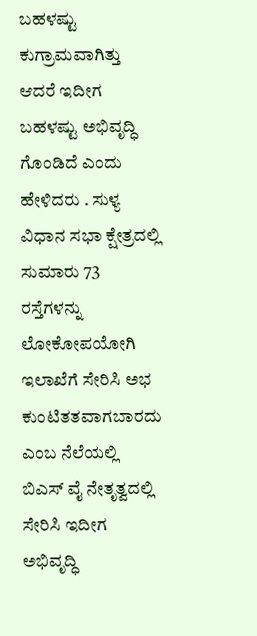ಬಹಳಷ್ಟು ಕುಗ್ರಾಮವಾಗಿತ್ತು ಆದರೆ ಇದೀಗ ಬಹಳಷ್ಟು ಅಭಿವೃದ್ಧಿ ಗೊಂಡಿದೆ ಎಂದು ಹೇಳಿದರು . ಸುಳ್ಯ ವಿಧಾನ ಸಭಾ ಕ್ಷೇತ್ರದಲ್ಲಿ ಸುಮಾರು 73 ರಸ್ತೆಗಳನ್ನು ಲೋಕೋಪಯೋಗಿ ಇಲಾಖೆಗೆ ಸೇರಿಸಿ ಅಭ ಕುಂಟಿತತವಾಗಬಾರದು ಎಂಬ ನೆಲೆಯಲ್ಲಿ ಬಿಎಸ್ ವೈ ನೇತೃತ್ವದಲ್ಲಿ ಸೇರಿಸಿ ಇದೀಗ ಅಭಿವೃದ್ಧಿ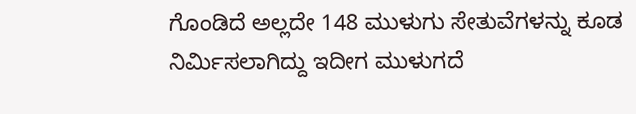ಗೊಂಡಿದೆ ಅಲ್ಲದೇ 148 ಮುಳುಗು ಸೇತುವೆಗಳನ್ನು ಕೂಡ ನಿರ್ಮಿಸಲಾಗಿದ್ದು ಇದೀಗ ಮುಳುಗದೆ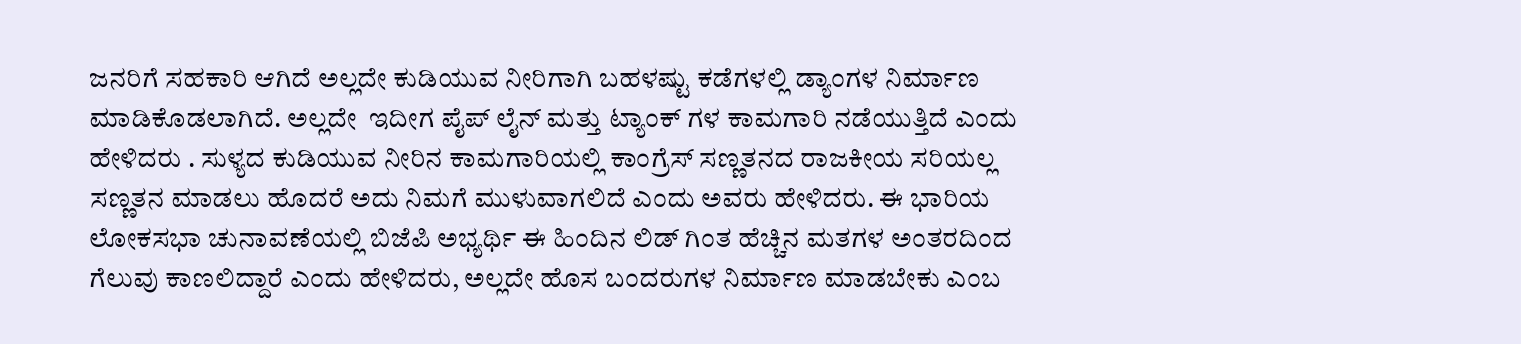ಜನರಿಗೆ ಸಹಕಾರಿ ಆಗಿದೆ ಅಲ್ಲದೇ ಕುಡಿಯುವ ನೀರಿಗಾಗಿ ಬಹಳಷ್ಟು ಕಡೆಗಳಲ್ಲಿ ಡ್ಯಾಂಗಳ ನಿರ್ಮಾಣ ಮಾಡಿಕೊಡಲಾಗಿದೆ. ಅಲ್ಲದೇ  ಇದೀಗ ಪೈಪ್ ಲೈನ್ ಮತ್ತು ಟ್ಯಾಂಕ್ ಗಳ ಕಾಮಗಾರಿ ನಡೆಯುತ್ತಿದೆ ಎಂದು ಹೇಳಿದರು . ಸುಳ್ಯದ ಕುಡಿಯುವ ನೀರಿನ ಕಾಮಗಾರಿಯಲ್ಲಿ ಕಾಂಗ್ರೆಸ್ ಸಣ್ಣತನದ ರಾಜಕೀಯ ಸರಿಯಲ್ಲ ಸಣ್ಣತನ ಮಾಡಲು ಹೊದರೆ ಅದು ನಿಮಗೆ ಮುಳುವಾಗಲಿದೆ ಎಂದು ಅವರು ಹೇಳಿದರು. ಈ ಭಾರಿಯ ಲೋಕಸಭಾ ಚುನಾವಣೆಯಲ್ಲಿ ಬಿಜೆಪಿ ಅಭ್ಯರ್ಥಿ ಈ ಹಿಂದಿನ ಲಿಡ್ ಗಿಂತ ಹೆಚ್ಚಿನ ಮತಗಳ ಅಂತರದಿಂದ ಗೆಲುವು ಕಾಣಲಿದ್ದಾರೆ ಎಂದು ಹೇಳಿದರು, ಅಲ್ಲದೇ ಹೊಸ ಬಂದರುಗಳ ನಿರ್ಮಾಣ ಮಾಡಬೇಕು ಎಂಬ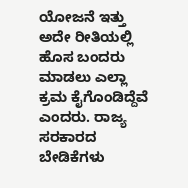ಯೋಜನೆ ಇತ್ತು ಅದೇ ರೀತಿಯಲ್ಲಿ ಹೊಸ ಬಂದರು ಮಾಡಲು ಎಲ್ಲಾ ಕ್ರಮ ಕೈಗೊಂಡಿದ್ದೆವೆ ಎಂದರು. ರಾಜ್ಯ ಸರಕಾರದ ಬೇಡಿಕೆಗಳು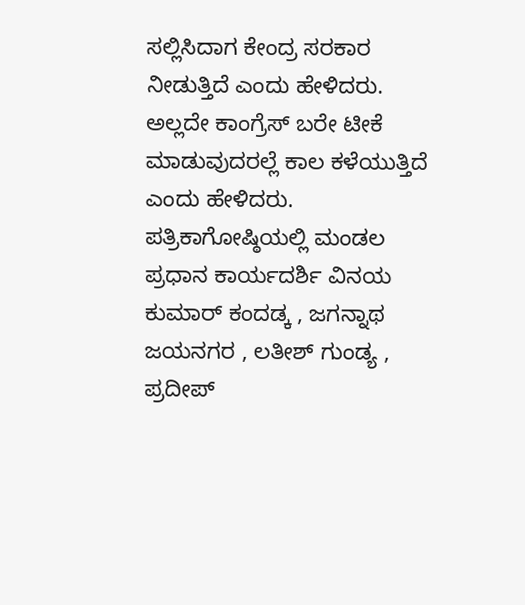ಸಲ್ಲಿಸಿದಾಗ ಕೇಂದ್ರ ಸರಕಾರ ನೀಡುತ್ತಿದೆ ಎಂದು ಹೇಳಿದರು. ಅಲ್ಲದೇ ಕಾಂಗ್ರೆಸ್ ಬರೇ ಟೀಕೆ ಮಾಡುವುದರಲ್ಲೆ ಕಾಲ ಕಳೆಯುತ್ತಿದೆ ಎಂದು ಹೇಳಿದರು. ಪತ್ರಿಕಾಗೋಷ್ಠಿಯಲ್ಲಿ ಮಂಡಲ ಪ್ರಧಾನ ಕಾರ್ಯದರ್ಶಿ ವಿನಯ ಕುಮಾರ್ ಕಂದಡ್ಕ , ಜಗನ್ನಾಥ ಜಯನಗರ , ಲತೀಶ್ ಗುಂಡ್ಯ , ಪ್ರದೀಪ್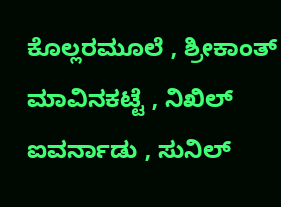ಕೊಲ್ಲರಮೂಲೆ , ಶ್ರೀಕಾಂತ್ ಮಾವಿನಕಟ್ಟೆ , ನಿಖಿಲ್ ಐವರ್ನಾಡು , ಸುನಿಲ್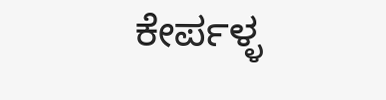ಕೇರ್ಪಳ್ಳ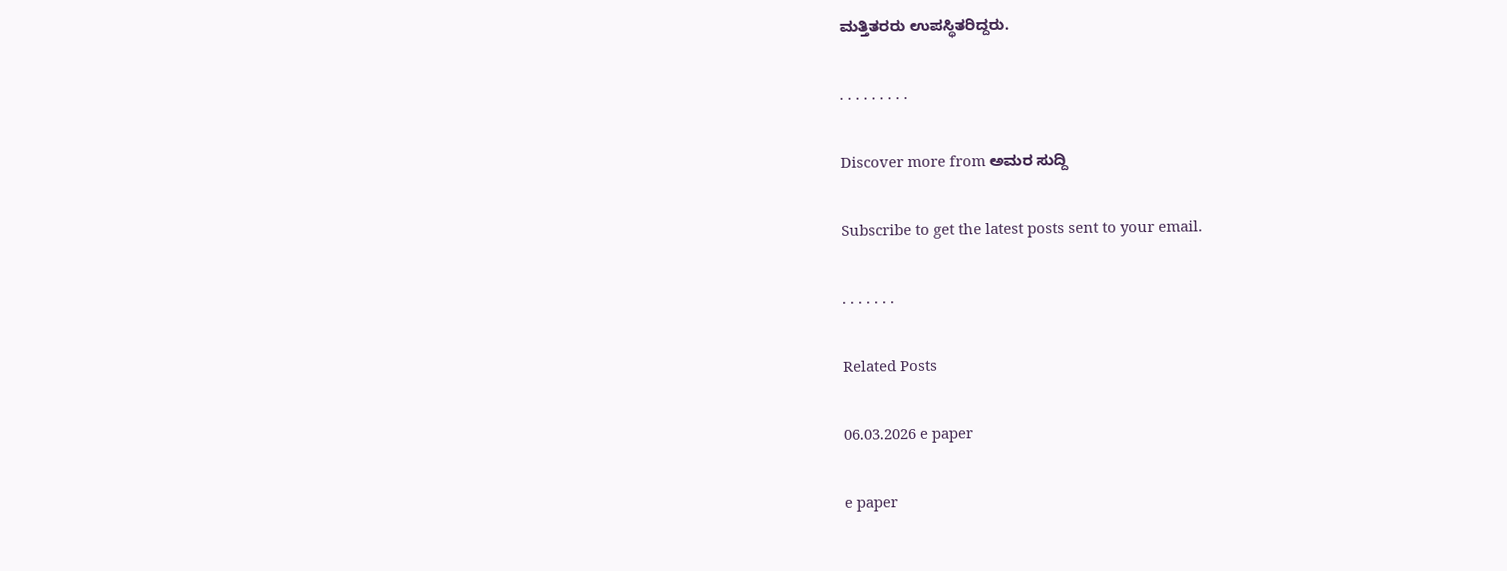ಮತ್ತಿತರರು ಉಪಸ್ಥಿತರಿದ್ದರು.

. . . . . . . . .

Discover more from ಅಮರ ಸುದ್ದಿ

Subscribe to get the latest posts sent to your email.

. . . . . . .

Related Posts

06.03.2026 e paper

e paper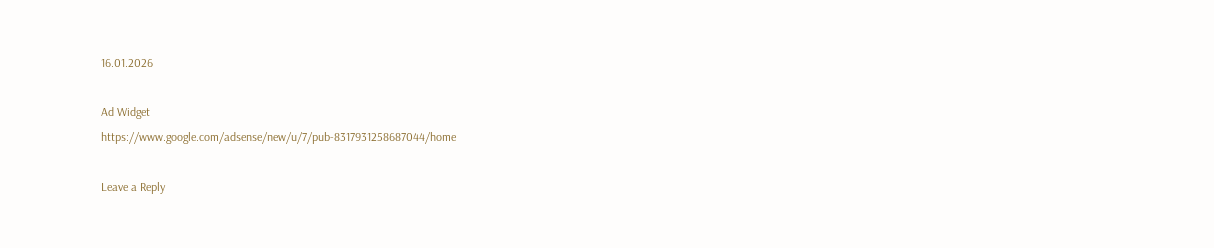16.01.2026

Ad Widget
https://www.google.com/adsense/new/u/7/pub-8317931258687044/home

Leave a Reply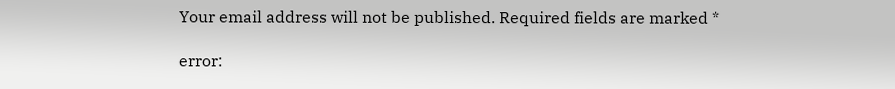Your email address will not be published. Required fields are marked *

error: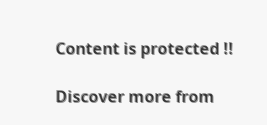Content is protected !!

Discover more from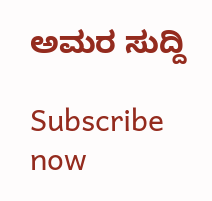ಅಮರ ಸುದ್ದಿ

Subscribe now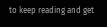to keep reading and get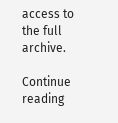access to the full archive.

Continue reading